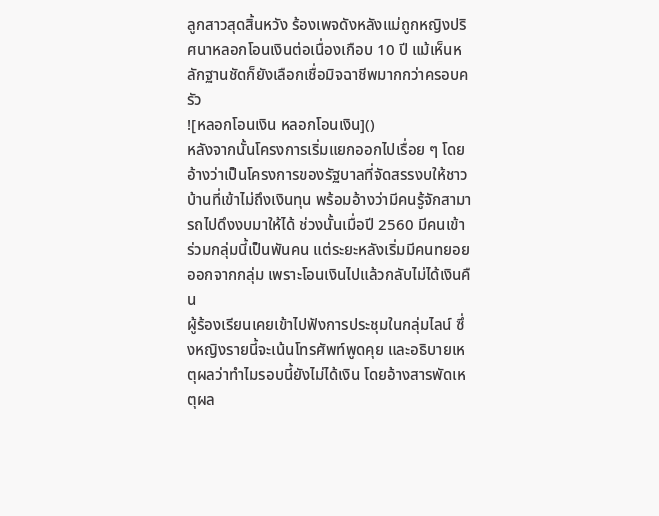ลูกสาวสุดสิ้นหวัง ร้องเพจดังหลังแม่ถูกหญิงปริศนาหลอกโอนเงินต่อเนื่องเกือบ 10 ปี แม้เห็นหลักฐานชัดก็ยังเลือกเชื่อมิจฉาชีพมากกว่าครอบครัว
![หลอกโอนเงิน หลอกโอนเงิน]()
หลังจากนั้นโครงการเริ่มแยกออกไปเรื่อย ๆ โดยอ้างว่าเป็นโครงการของรัฐบาลที่จัดสรรงบให้ชาวบ้านที่เข้าไม่ถึงเงินทุน พร้อมอ้างว่ามีคนรู้จักสามารถไปดึงงบมาให้ได้ ช่วงนั้นเมื่อปี 2560 มีคนเข้าร่วมกลุ่มนี้เป็นพันคน แต่ระยะหลังเริ่มมีคนทยอยออกจากกลุ่ม เพราะโอนเงินไปแล้วกลับไม่ได้เงินคืน
ผู้ร้องเรียนเคยเข้าไปฟังการประชุมในกลุ่มไลน์ ซึ่งหญิงรายนี้จะเน้นโทรศัพท์พูดคุย และอธิบายเหตุผลว่าทำไมรอบนี้ยังไม่ได้เงิน โดยอ้างสารพัดเหตุผล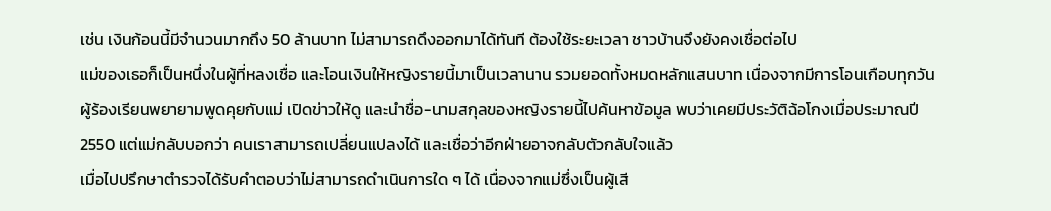เช่น เงินก้อนนี้มีจำนวนมากถึง 50 ล้านบาท ไม่สามารถดึงออกมาได้ทันที ต้องใช้ระยะเวลา ชาวบ้านจึงยังคงเชื่อต่อไป
แม่ของเธอก็เป็นหนึ่งในผู้ที่หลงเชื่อ และโอนเงินให้หญิงรายนี้มาเป็นเวลานาน รวมยอดทั้งหมดหลักแสนบาท เนื่องจากมีการโอนเกือบทุกวัน ผู้ร้องเรียนพยายามพูดคุยกับแม่ เปิดข่าวให้ดู และนำชื่อ-นามสกุลของหญิงรายนี้ไปค้นหาข้อมูล พบว่าเคยมีประวัติฉ้อโกงเมื่อประมาณปี 2550 แต่แม่กลับบอกว่า คนเราสามารถเปลี่ยนแปลงได้ และเชื่อว่าอีกฝ่ายอาจกลับตัวกลับใจแล้ว
เมื่อไปปรึกษาตำรวจได้รับคำตอบว่าไม่สามารถดำเนินการใด ๆ ได้ เนื่องจากแม่ซึ่งเป็นผู้เสี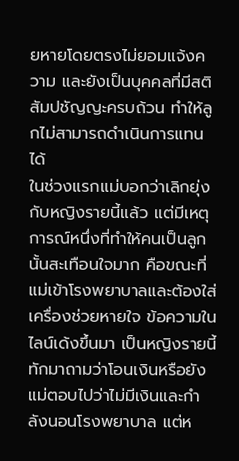ยหายโดยตรงไม่ยอมแจ้งความ และยังเป็นบุคคลที่มีสติสัมปชัญญะครบถ้วน ทำให้ลูกไม่สามารถดำเนินการแทนได้
ในช่วงแรกแม่บอกว่าเลิกยุ่งกับหญิงรายนี้แล้ว แต่มีเหตุการณ์หนึ่งที่ทำให้คนเป็นลูกนั้นสะเทือนใจมาก คือขณะที่แม่เข้าโรงพยาบาลและต้องใส่เครื่องช่วยหายใจ ข้อความในไลน์เด้งขึ้นมา เป็นหญิงรายนี้ทักมาถามว่าโอนเงินหรือยัง แม่ตอบไปว่าไม่มีเงินและกำลังนอนโรงพยาบาล แต่ห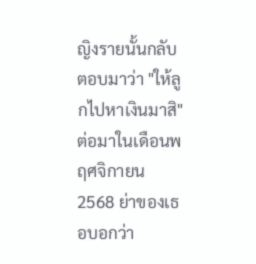ญิงรายนั้นกลับตอบมาว่า "ให้ลูกไปหาเงินมาสิ"
ต่อมาในเดือนพฤศจิกายน 2568 ย่าของเธอบอกว่า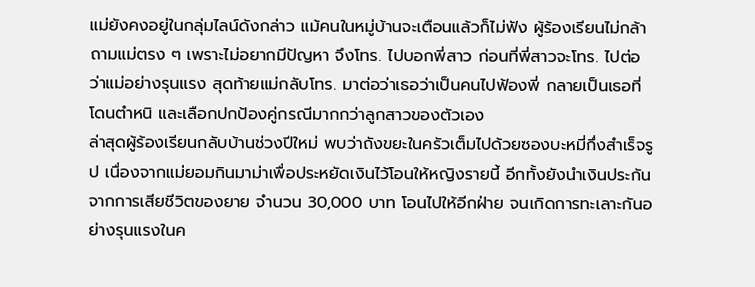แม่ยังคงอยู่ในกลุ่มไลน์ดังกล่าว แม้คนในหมู่บ้านจะเตือนแล้วก็ไม่ฟัง ผู้ร้องเรียนไม่กล้าถามแม่ตรง ๆ เพราะไม่อยากมีปัญหา จึงโทร. ไปบอกพี่สาว ก่อนที่พี่สาวจะโทร. ไปต่อว่าแม่อย่างรุนแรง สุดท้ายแม่กลับโทร. มาต่อว่าเธอว่าเป็นคนไปฟ้องพี่ กลายเป็นเธอที่โดนตำหนิ และเลือกปกป้องคู่กรณีมากกว่าลูกสาวของตัวเอง
ล่าสุดผู้ร้องเรียนกลับบ้านช่วงปีใหม่ พบว่าถังขยะในครัวเต็มไปด้วยซองบะหมี่กึ่งสำเร็จรูป เนื่องจากแม่ยอมกินมาม่าเพื่อประหยัดเงินไว้โอนให้หญิงรายนี้ อีกทั้งยังนำเงินประกันจากการเสียชีวิตของยาย จำนวน 30,000 บาท โอนไปให้อีกฝ่าย จนเกิดการทะเลาะกันอย่างรุนแรงในค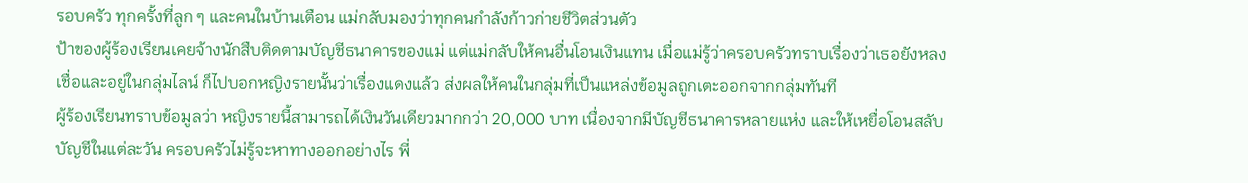รอบครัว ทุกครั้งที่ลูก ๆ และคนในบ้านเตือน แม่กลับมองว่าทุกคนกำลังก้าวก่ายชีวิตส่วนตัว
ป้าของผู้ร้องเรียนเคยจ้างนักสืบติดตามบัญชีธนาคารของแม่ แต่แม่กลับให้คนอื่นโอนเงินแทน เมื่อแม่รู้ว่าครอบครัวทราบเรื่องว่าเธอยังหลงเชื่อและอยู่ในกลุ่มไลน์ ก็ไปบอกหญิงรายนั้นว่าเรื่องแดงแล้ว ส่งผลให้คนในกลุ่มที่เป็นแหล่งข้อมูลถูกเตะออกจากกลุ่มทันที
ผู้ร้องเรียนทราบข้อมูลว่า หญิงรายนี้สามารถได้เงินวันเดียวมากกว่า 20,000 บาท เนื่องจากมีบัญชีธนาคารหลายแห่ง และให้เหยื่อโอนสลับบัญชีในแต่ละวัน ครอบครัวไม่รู้จะหาทางออกอย่างไร พี่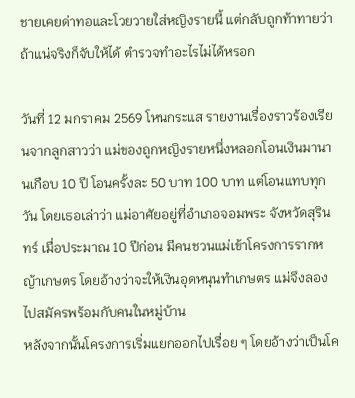ชายเคยด่าทอและโวยวายใส่หญิงรายนี้ แต่กลับถูกท้าทายว่า ถ้าแน่จริงก็จับให้ได้ ตำรวจทำอะไรไม่ได้หรอก

วันที่ 12 มกราคม 2569 โหนกระแส รายงานเรื่องราวร้องเรียนจากลูกสาวว่า แม่ของถูกหญิงรายหนึ่งหลอกโอนเงินมานานเกือบ 10 ปี โอนครั้งละ 50 บาท 100 บาท แต่โอนแทบทุกวัน โดยเธอเล่าว่า แม่อาศัยอยู่ที่อำเภอจอมพระ จังหวัดสุรินทร์ เมื่อประมาณ 10 ปีก่อน มีคนชวนแม่เข้าโครงการรากหญ้าเกษตร โดยอ้างว่าจะให้เงินอุดหนุนทำเกษตร แม่จึงลองไปสมัครพร้อมกับคนในหมู่บ้าน
หลังจากนั้นโครงการเริ่มแยกออกไปเรื่อย ๆ โดยอ้างว่าเป็นโค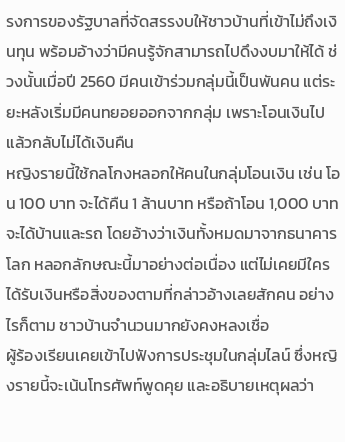รงการของรัฐบาลที่จัดสรรงบให้ชาวบ้านที่เข้าไม่ถึงเงินทุน พร้อมอ้างว่ามีคนรู้จักสามารถไปดึงงบมาให้ได้ ช่วงนั้นเมื่อปี 2560 มีคนเข้าร่วมกลุ่มนี้เป็นพันคน แต่ระยะหลังเริ่มมีคนทยอยออกจากกลุ่ม เพราะโอนเงินไปแล้วกลับไม่ได้เงินคืน
หญิงรายนี้ใช้กลโกงหลอกให้คนในกลุ่มโอนเงิน เช่น โอน 100 บาท จะได้คืน 1 ล้านบาท หรือถ้าโอน 1,000 บาท จะได้บ้านและรถ โดยอ้างว่าเงินทั้งหมดมาจากธนาคารโลก หลอกลักษณะนี้มาอย่างต่อเนื่อง แต่ไม่เคยมีใครได้รับเงินหรือสิ่งของตามที่กล่าวอ้างเลยสักคน อย่างไรก็ตาม ชาวบ้านจำนวนมากยังคงหลงเชื่อ
ผู้ร้องเรียนเคยเข้าไปฟังการประชุมในกลุ่มไลน์ ซึ่งหญิงรายนี้จะเน้นโทรศัพท์พูดคุย และอธิบายเหตุผลว่า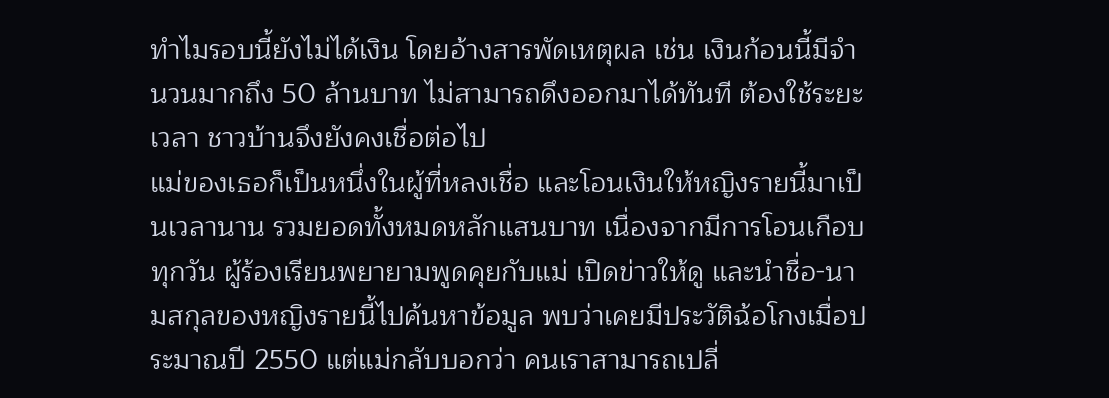ทำไมรอบนี้ยังไม่ได้เงิน โดยอ้างสารพัดเหตุผล เช่น เงินก้อนนี้มีจำนวนมากถึง 50 ล้านบาท ไม่สามารถดึงออกมาได้ทันที ต้องใช้ระยะเวลา ชาวบ้านจึงยังคงเชื่อต่อไป
แม่ของเธอก็เป็นหนึ่งในผู้ที่หลงเชื่อ และโอนเงินให้หญิงรายนี้มาเป็นเวลานาน รวมยอดทั้งหมดหลักแสนบาท เนื่องจากมีการโอนเกือบทุกวัน ผู้ร้องเรียนพยายามพูดคุยกับแม่ เปิดข่าวให้ดู และนำชื่อ-นามสกุลของหญิงรายนี้ไปค้นหาข้อมูล พบว่าเคยมีประวัติฉ้อโกงเมื่อประมาณปี 2550 แต่แม่กลับบอกว่า คนเราสามารถเปลี่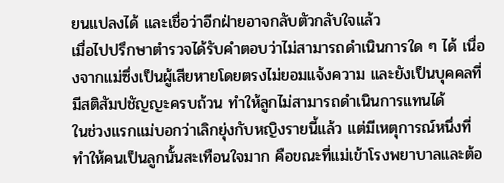ยนแปลงได้ และเชื่อว่าอีกฝ่ายอาจกลับตัวกลับใจแล้ว
เมื่อไปปรึกษาตำรวจได้รับคำตอบว่าไม่สามารถดำเนินการใด ๆ ได้ เนื่องจากแม่ซึ่งเป็นผู้เสียหายโดยตรงไม่ยอมแจ้งความ และยังเป็นบุคคลที่มีสติสัมปชัญญะครบถ้วน ทำให้ลูกไม่สามารถดำเนินการแทนได้
ในช่วงแรกแม่บอกว่าเลิกยุ่งกับหญิงรายนี้แล้ว แต่มีเหตุการณ์หนึ่งที่ทำให้คนเป็นลูกนั้นสะเทือนใจมาก คือขณะที่แม่เข้าโรงพยาบาลและต้อ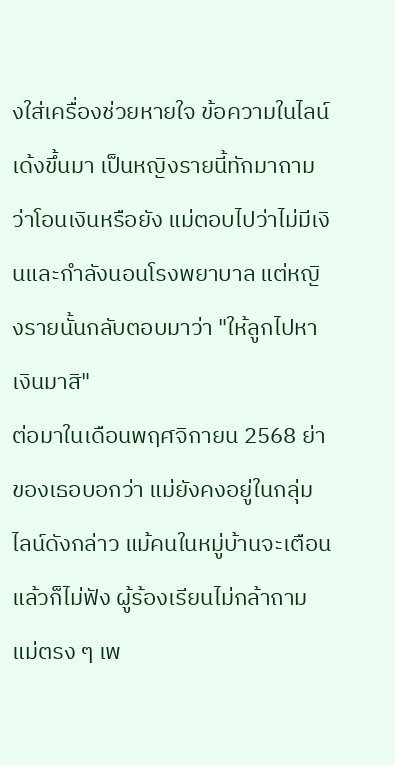งใส่เครื่องช่วยหายใจ ข้อความในไลน์เด้งขึ้นมา เป็นหญิงรายนี้ทักมาถามว่าโอนเงินหรือยัง แม่ตอบไปว่าไม่มีเงินและกำลังนอนโรงพยาบาล แต่หญิงรายนั้นกลับตอบมาว่า "ให้ลูกไปหาเงินมาสิ"
ต่อมาในเดือนพฤศจิกายน 2568 ย่าของเธอบอกว่า แม่ยังคงอยู่ในกลุ่มไลน์ดังกล่าว แม้คนในหมู่บ้านจะเตือนแล้วก็ไม่ฟัง ผู้ร้องเรียนไม่กล้าถามแม่ตรง ๆ เพ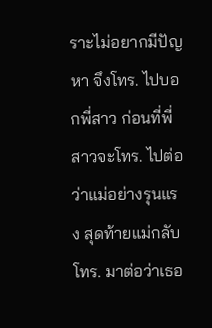ราะไม่อยากมีปัญหา จึงโทร. ไปบอกพี่สาว ก่อนที่พี่สาวจะโทร. ไปต่อว่าแม่อย่างรุนแรง สุดท้ายแม่กลับโทร. มาต่อว่าเธอ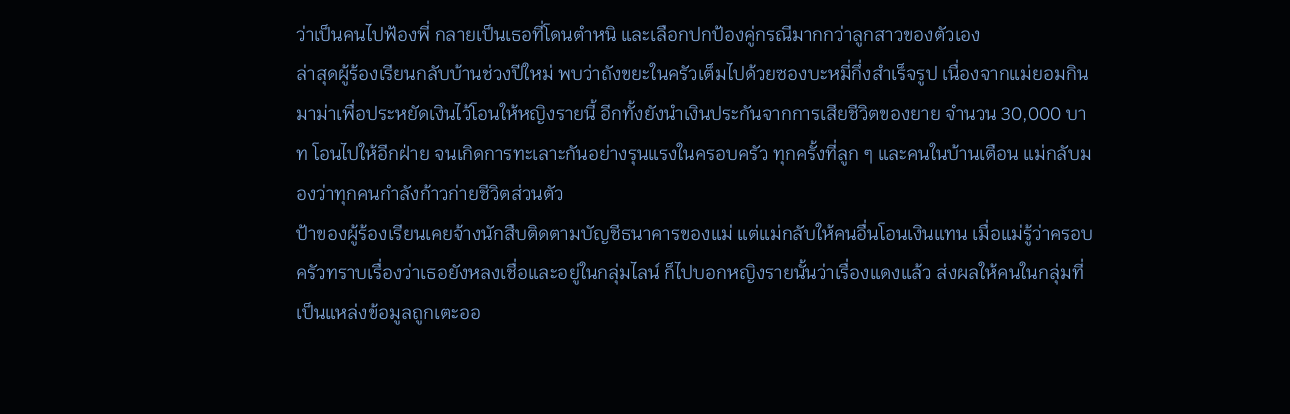ว่าเป็นคนไปฟ้องพี่ กลายเป็นเธอที่โดนตำหนิ และเลือกปกป้องคู่กรณีมากกว่าลูกสาวของตัวเอง
ล่าสุดผู้ร้องเรียนกลับบ้านช่วงปีใหม่ พบว่าถังขยะในครัวเต็มไปด้วยซองบะหมี่กึ่งสำเร็จรูป เนื่องจากแม่ยอมกินมาม่าเพื่อประหยัดเงินไว้โอนให้หญิงรายนี้ อีกทั้งยังนำเงินประกันจากการเสียชีวิตของยาย จำนวน 30,000 บาท โอนไปให้อีกฝ่าย จนเกิดการทะเลาะกันอย่างรุนแรงในครอบครัว ทุกครั้งที่ลูก ๆ และคนในบ้านเตือน แม่กลับมองว่าทุกคนกำลังก้าวก่ายชีวิตส่วนตัว
ป้าของผู้ร้องเรียนเคยจ้างนักสืบติดตามบัญชีธนาคารของแม่ แต่แม่กลับให้คนอื่นโอนเงินแทน เมื่อแม่รู้ว่าครอบครัวทราบเรื่องว่าเธอยังหลงเชื่อและอยู่ในกลุ่มไลน์ ก็ไปบอกหญิงรายนั้นว่าเรื่องแดงแล้ว ส่งผลให้คนในกลุ่มที่เป็นแหล่งข้อมูลถูกเตะออ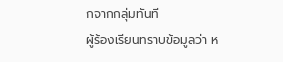กจากกลุ่มทันที
ผู้ร้องเรียนทราบข้อมูลว่า ห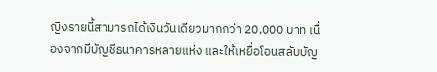ญิงรายนี้สามารถได้เงินวันเดียวมากกว่า 20,000 บาท เนื่องจากมีบัญชีธนาคารหลายแห่ง และให้เหยื่อโอนสลับบัญ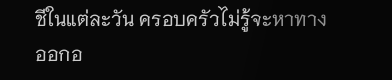ชีในแต่ละวัน ครอบครัวไม่รู้จะหาทางออกอ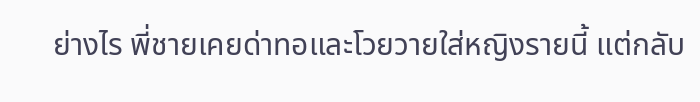ย่างไร พี่ชายเคยด่าทอและโวยวายใส่หญิงรายนี้ แต่กลับ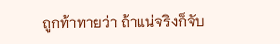ถูกท้าทายว่า ถ้าแน่จริงก็จับ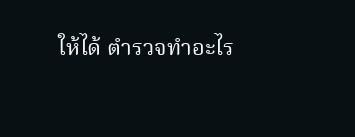ให้ได้ ตำรวจทำอะไร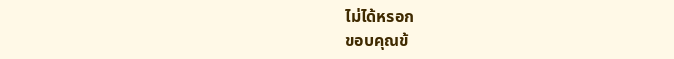ไม่ได้หรอก
ขอบคุณข้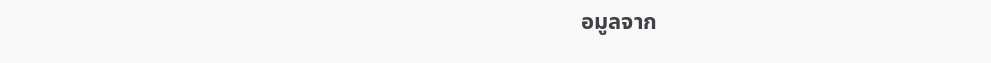อมูลจาก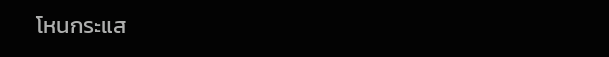โหนกระแส